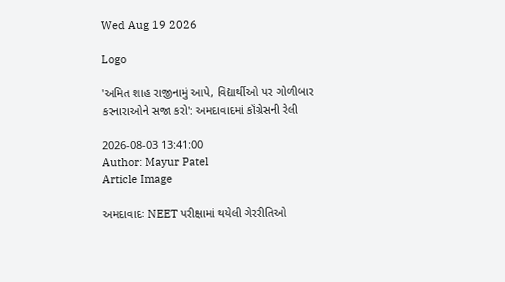Wed Aug 19 2026

Logo

'અમિત શાહ રાજીનામું આપે, વિદ્યાર્થીઓ પર ગોળીબાર કરનારાઓને સજા કરો': અમદાવાદમાં કૉંગ્રેસની રેલી

2026-08-03 13:41:00
Author: Mayur Patel
Article Image

અમદાવાદઃ NEET પરીક્ષામાં થયેલી ગેરરીતિઓ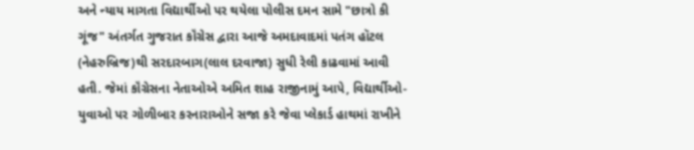અને ન્યાય માગતા વિદ્યાર્થીઓ પર થયેલા પોલીસ દમન સામે "છાત્રો કી ગૂંજ" અંતર્ગત ગુજરાત કૉંગ્રેસ દ્વારા આજે અમદાવાદમાં પતંગ હૉટલ (નેહરુબ્રિજ)થી સરદારબાગ(લાલ દરવાજા) સુધી રેલી કાઢવામાં આવી હતી. જેમાં કૉંગ્રેસના નેતાઓએ અમિત શાહ રાજીનામું આપે, વિદ્યાર્થીઓ-યુવાઓ પર ગોળીબાર કરનારાઓને સજા કરે જેવા પ્લેકાર્ડ હાથમાં રાખીને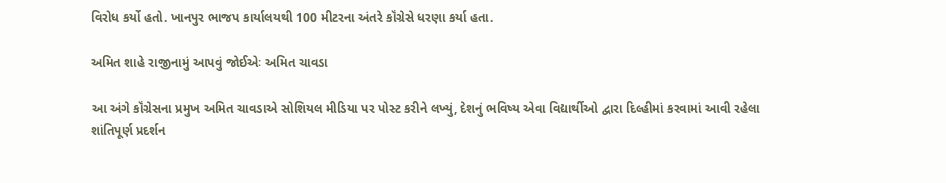વિરોધ કર્યો હતો. ખાનપુર ભાજપ કાર્યાલયથી 100 મીટરના અંતરે કૉંગ્રેસે ધરણા કર્યા હતા.

અમિત શાહે રાજીનામું આપવું જોઈએઃ અમિત ચાવડા

આ અંગે કૉંગ્રેસના પ્રમુખ અમિત ચાવડાએ સોશિયલ મીડિયા પર પોસ્ટ કરીને લખ્યું, દેશનું ભવિષ્ય એવા વિદ્યાર્થીઓ દ્વારા દિલ્હીમાં કરવામાં આવી રહેલા શાંતિપૂર્ણ પ્રદર્શન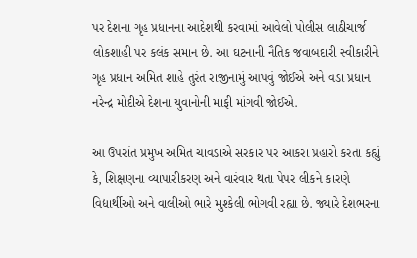પર દેશના ગૃહ પ્રધાનના આદેશથી કરવામાં આવેલો પોલીસ લાઠીચાર્જ લોકશાહી પર કલંક સમાન છે. આ ઘટનાની નૈતિક જવાબદારી સ્વીકારીને ગૃહ પ્રધાન અમિત શાહે તુરંત રાજીનામું આપવું જોઈએ અને વડા પ્રધાન નરેન્દ્ર મોદીએ દેશના યુવાનોની માફી માંગવી જોઈએ.

આ ઉપરાંત પ્રમુખ અમિત ચાવડાએ સરકાર પર આકરા પ્રહારો કરતા કહ્યું કે, શિક્ષણના વ્યાપારીકરણ અને વારંવાર થતા પેપર લીકને કારણે વિદ્યાર્થીઓ અને વાલીઓ ભારે મુશ્કેલી ભોગવી રહ્યા છે. જ્યારે દેશભરના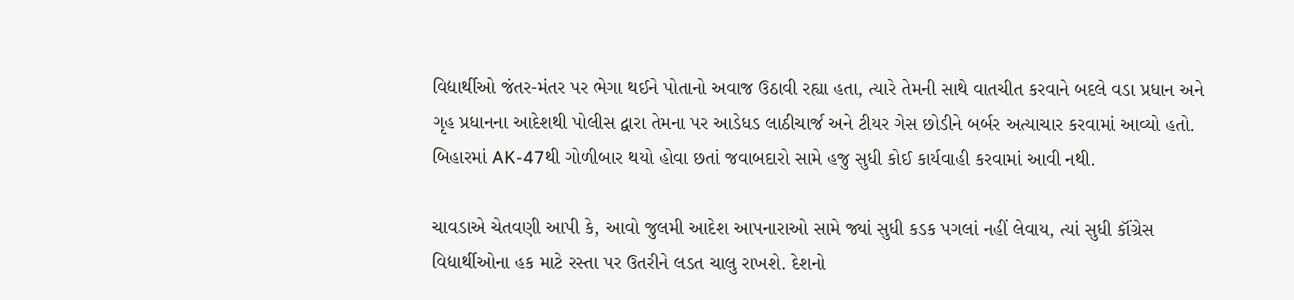વિદ્યાર્થીઓ જંતર-મંતર પર ભેગા થઈને પોતાનો અવાજ ઉઠાવી રહ્યા હતા, ત્યારે તેમની સાથે વાતચીત કરવાને બદલે વડા પ્રધાન અને ગૃહ પ્રધાનના આદેશથી પોલીસ દ્વારા તેમના પર આડેધડ લાઠીચાર્જ અને ટીયર ગેસ છોડીને બર્બર અત્યાચાર કરવામાં આવ્યો હતો. બિહારમાં AK-47થી ગોળીબાર થયો હોવા છતાં જવાબદારો સામે હજુ સુધી કોઈ કાર્યવાહી કરવામાં આવી નથી.

ચાવડાએ ચેતવણી આપી કે, આવો જુલમી આદેશ આપનારાઓ સામે જ્યાં સુધી કડક પગલાં નહીં લેવાય, ત્યાં સુધી કૉંગ્રેસ વિદ્યાર્થીઓના હક માટે રસ્તા પર ઉતરીને લડત ચાલુ રાખશે. દેશનો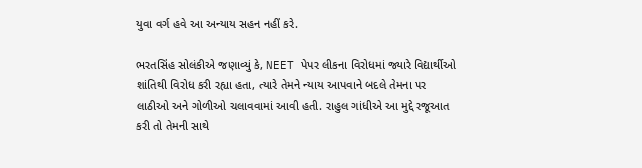યુવા વર્ગ હવે આ અન્યાય સહન નહીં કરે.

ભરતસિંહ સોલંકીએ જણાવ્યું કે, NEET પેપર લીકના વિરોધમાં જ્યારે વિદ્યાર્થીઓ શાંતિથી વિરોધ કરી રહ્યા હતા, ત્યારે તેમને ન્યાય આપવાને બદલે તેમના પર લાઠીઓ અને ગોળીઓ ચલાવવામાં આવી હતી. રાહુલ ગાંધીએ આ મુદ્દે રજૂઆત કરી તો તેમની સાથે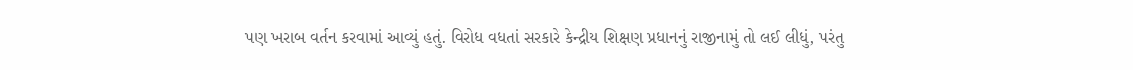પણ ખરાબ વર્તન કરવામાં આવ્યું હતું. વિરોધ વધતાં સરકારે કેન્દ્રીય શિક્ષણ પ્રધાનનું રાજીનામું તો લઈ લીધું, પરંતુ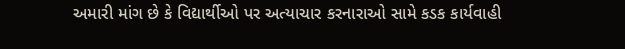અમારી માંગ છે કે વિદ્યાર્થીઓ પર અત્યાચાર કરનારાઓ સામે કડક કાર્યવાહી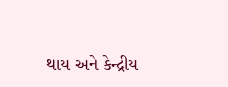થાય અને કેન્દ્રીય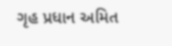ગૃહ પ્રધાન અમિત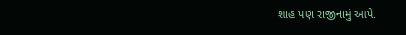શાહ પણ રાજીનામું આપે.